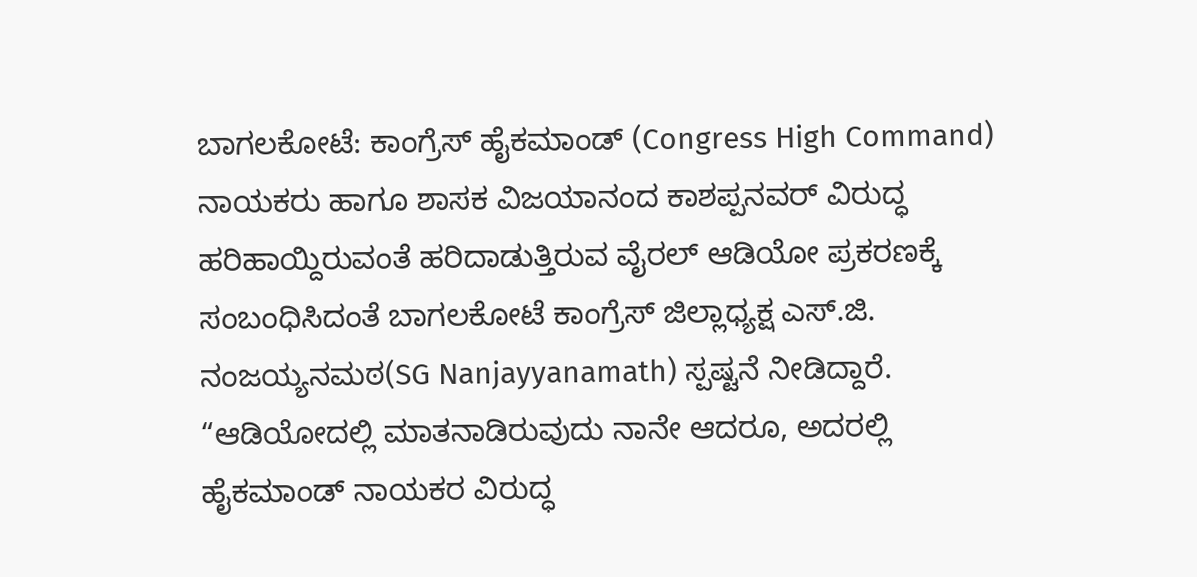ಬಾಗಲಕೋಟೆ: ಕಾಂಗ್ರೆಸ್ ಹೈಕಮಾಂಡ್ (Congress High Command) ನಾಯಕರು ಹಾಗೂ ಶಾಸಕ ವಿಜಯಾನಂದ ಕಾಶಪ್ಪನವರ್ ವಿರುದ್ಧ ಹರಿಹಾಯ್ದಿರುವಂತೆ ಹರಿದಾಡುತ್ತಿರುವ ವೈರಲ್ ಆಡಿಯೋ ಪ್ರಕರಣಕ್ಕೆ ಸಂಬಂಧಿಸಿದಂತೆ ಬಾಗಲಕೋಟೆ ಕಾಂಗ್ರೆಸ್ ಜಿಲ್ಲಾಧ್ಯಕ್ಷ ಎಸ್.ಜಿ. ನಂಜಯ್ಯನಮಠ(SG Nanjayyanamath) ಸ್ಪಷ್ಟನೆ ನೀಡಿದ್ದಾರೆ.
“ಆಡಿಯೋದಲ್ಲಿ ಮಾತನಾಡಿರುವುದು ನಾನೇ ಆದರೂ, ಅದರಲ್ಲಿ ಹೈಕಮಾಂಡ್ ನಾಯಕರ ವಿರುದ್ಧ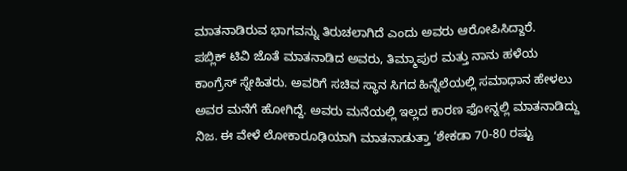ಮಾತನಾಡಿರುವ ಭಾಗವನ್ನು ತಿರುಚಲಾಗಿದೆ ಎಂದು ಅವರು ಆರೋಪಿಸಿದ್ದಾರೆ.
ಪಬ್ಲಿಕ್ ಟಿವಿ ಜೊತೆ ಮಾತನಾಡಿದ ಅವರು, ತಿಮ್ಮಾಪುರ ಮತ್ತು ನಾನು ಹಳೆಯ ಕಾಂಗ್ರೆಸ್ ಸ್ನೇಹಿತರು. ಅವರಿಗೆ ಸಚಿವ ಸ್ಥಾನ ಸಿಗದ ಹಿನ್ನೆಲೆಯಲ್ಲಿ ಸಮಾಧಾನ ಹೇಳಲು ಅವರ ಮನೆಗೆ ಹೋಗಿದ್ದೆ. ಅವರು ಮನೆಯಲ್ಲಿ ಇಲ್ಲದ ಕಾರಣ ಫೋನ್ನಲ್ಲಿ ಮಾತನಾಡಿದ್ದು ನಿಜ. ಈ ವೇಳೆ ಲೋಕಾರೂಢಿಯಾಗಿ ಮಾತನಾಡುತ್ತಾ ‘ಶೇಕಡಾ 70-80 ರಷ್ಟು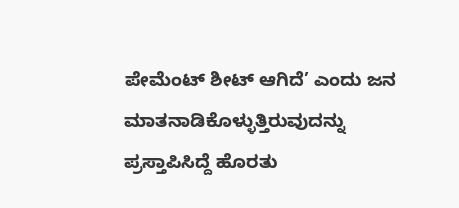ಪೇಮೆಂಟ್ ಶೀಟ್ ಆಗಿದೆ’ ಎಂದು ಜನ ಮಾತನಾಡಿಕೊಳ್ಳುತ್ತಿರುವುದನ್ನು ಪ್ರಸ್ತಾಪಿಸಿದ್ದೆ ಹೊರತು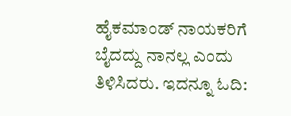ಹೈಕಮಾಂಡ್ ನಾಯಕರಿಗೆ ಬೈದದ್ದು ನಾನಲ್ಲ ಎಂದು ತಿಳಿಸಿದರು. ಇದನ್ನೂ ಓದಿ: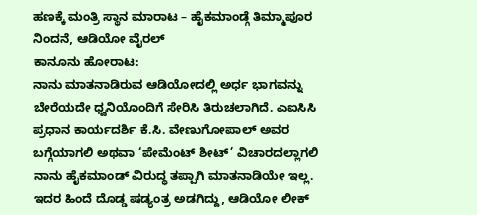ಹಣಕ್ಕೆ ಮಂತ್ರಿ ಸ್ಥಾನ ಮಾರಾಟ – ಹೈಕಮಾಂಡ್ಗೆ ತಿಮ್ಮಾಪೂರ ನಿಂದನೆ, ಆಡಿಯೋ ವೈರಲ್
ಕಾನೂನು ಹೋರಾಟ:
ನಾನು ಮಾತನಾಡಿರುವ ಆಡಿಯೋದಲ್ಲಿ ಅರ್ಧ ಭಾಗವನ್ನು ಬೇರೆಯದೇ ಧ್ವನಿಯೊಂದಿಗೆ ಸೇರಿಸಿ ತಿರುಚಲಾಗಿದೆ. ಎಐಸಿಸಿ ಪ್ರಧಾನ ಕಾರ್ಯದರ್ಶಿ ಕೆ.ಸಿ. ವೇಣುಗೋಪಾಲ್ ಅವರ ಬಗ್ಗೆಯಾಗಲಿ ಅಥವಾ ‘ಪೇಮೆಂಟ್ ಶೀಟ್’ ವಿಚಾರದಲ್ಲಾಗಲಿ ನಾನು ಹೈಕಮಾಂಡ್ ವಿರುದ್ಧ ತಪ್ಪಾಗಿ ಮಾತನಾಡಿಯೇ ಇಲ್ಲ. ಇದರ ಹಿಂದೆ ದೊಡ್ಡ ಷಡ್ಯಂತ್ರ ಅಡಗಿದ್ದು, ಆಡಿಯೋ ಲೀಕ್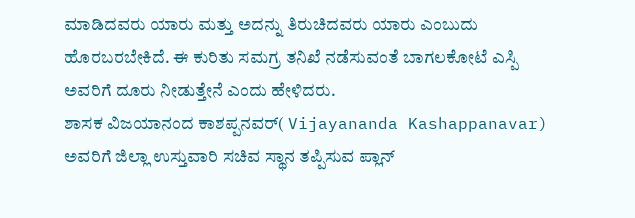ಮಾಡಿದವರು ಯಾರು ಮತ್ತು ಅದನ್ನು ತಿರುಚಿದವರು ಯಾರು ಎಂಬುದು ಹೊರಬರಬೇಕಿದೆ. ಈ ಕುರಿತು ಸಮಗ್ರ ತನಿಖೆ ನಡೆಸುವಂತೆ ಬಾಗಲಕೋಟೆ ಎಸ್ಪಿ ಅವರಿಗೆ ದೂರು ನೀಡುತ್ತೇನೆ ಎಂದು ಹೇಳಿದರು.
ಶಾಸಕ ವಿಜಯಾನಂದ ಕಾಶಪ್ಪನವರ್( Vijayananda Kashappanavar) ಅವರಿಗೆ ಜಿಲ್ಲಾ ಉಸ್ತುವಾರಿ ಸಚಿವ ಸ್ಥಾನ ತಪ್ಪಿಸುವ ಪ್ಲಾನ್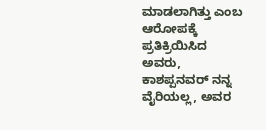ಮಾಡಲಾಗಿತ್ತು ಎಂಬ ಆರೋಪಕ್ಕೆ ಪ್ರತಿಕ್ರಿಯಿಸಿದ ಅವರು, ಕಾಶಪ್ಪನವರ್ ನನ್ನ ವೈರಿಯಲ್ಲ, ಅವರ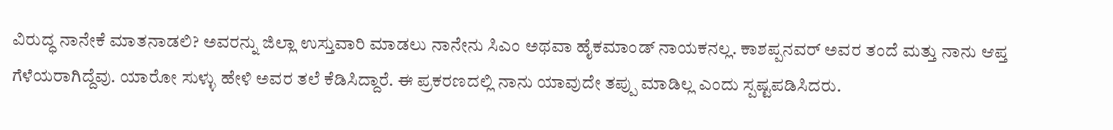ವಿರುದ್ಧ ನಾನೇಕೆ ಮಾತನಾಡಲಿ? ಅವರನ್ನು ಜಿಲ್ಲಾ ಉಸ್ತುವಾರಿ ಮಾಡಲು ನಾನೇನು ಸಿಎಂ ಅಥವಾ ಹೈಕಮಾಂಡ್ ನಾಯಕನಲ್ಲ. ಕಾಶಪ್ಪನವರ್ ಅವರ ತಂದೆ ಮತ್ತು ನಾನು ಆಪ್ತ ಗೆಳೆಯರಾಗಿದ್ದೆವು. ಯಾರೋ ಸುಳ್ಳು ಹೇಳಿ ಅವರ ತಲೆ ಕೆಡಿಸಿದ್ದಾರೆ. ಈ ಪ್ರಕರಣದಲ್ಲಿ ನಾನು ಯಾವುದೇ ತಪ್ಪು ಮಾಡಿಲ್ಲ ಎಂದು ಸ್ಪಷ್ಟಪಡಿಸಿದರು.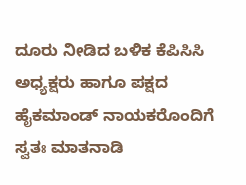ದೂರು ನೀಡಿದ ಬಳಿಕ ಕೆಪಿಸಿಸಿ ಅಧ್ಯಕ್ಷರು ಹಾಗೂ ಪಕ್ಷದ ಹೈಕಮಾಂಡ್ ನಾಯಕರೊಂದಿಗೆ ಸ್ವತಃ ಮಾತನಾಡಿ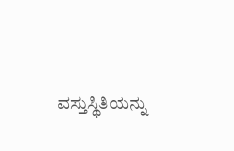ವಸ್ತುಸ್ಥಿತಿಯನ್ನು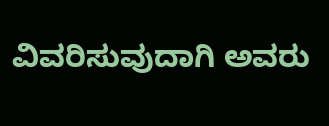ವಿವರಿಸುವುದಾಗಿ ಅವರು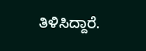ತಿಳಿಸಿದ್ದಾರೆ.